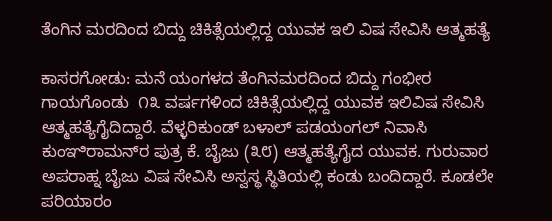ತೆಂಗಿನ ಮರದಿಂದ ಬಿದ್ದು ಚಿಕಿತ್ಸೆಯಲ್ಲಿದ್ದ ಯುವಕ ಇಲಿ ವಿಷ ಸೇವಿಸಿ ಆತ್ಮಹತ್ಯೆ

ಕಾಸರಗೋಡು: ಮನೆ ಯಂಗಳದ ತೆಂಗಿನಮರದಿಂದ ಬಿದ್ದು ಗಂಭೀರ ಗಾಯಗೊಂಡು  ೧೩ ವರ್ಷಗಳಿಂದ ಚಿಕಿತ್ಸೆಯಲ್ಲಿದ್ದ ಯುವಕ ಇಲಿವಿಷ ಸೇವಿಸಿ ಆತ್ಮಹತ್ಯೆಗೈದಿದ್ದಾರೆ. ವೆಳ್ಳರಿಕುಂಡ್ ಬಳಾಲ್ ಪಡಯಂಗಲ್ ನಿವಾಸಿ ಕುಂಞಿರಾಮನ್‌ರ ಪುತ್ರ ಕೆ. ಬೈಜು (೩೮) ಆತ್ಮಹತ್ಯೆಗೈದ ಯುವಕ. ಗುರುವಾರ ಅಪರಾಹ್ನ ಬೈಜು ವಿಷ ಸೇವಿಸಿ ಅಸ್ವಸ್ಥ ಸ್ಥಿತಿಯಲ್ಲಿ ಕಂಡು ಬಂದಿದ್ದಾರೆ. ಕೂಡಲೇ ಪರಿಯಾರಂ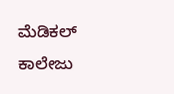ಮೆಡಿಕಲ್ ಕಾಲೇಜು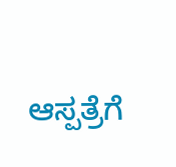ಆಸ್ಪತ್ರೆಗೆ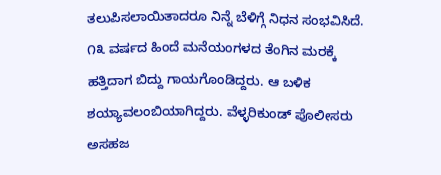ತಲುಪಿಸಲಾಯಿತಾದರೂ ನಿನ್ನೆ ಬೆಳಿಗ್ಗೆ ನಿಧನ ಸಂಭವಿಸಿದೆ. ೧೩ ವರ್ಷದ ಹಿಂದೆ ಮನೆಯಂಗಳದ ತೆಂಗಿನ ಮರಕ್ಕೆ ಹತ್ತಿದಾಗ ಬಿದ್ದು ಗಾಯಗೊಂಡಿದ್ದರು. ಆ ಬಳಿಕ ಶಯ್ಯಾವಲಂಬಿಯಾಗಿದ್ದರು. ವೆಳ್ಳರಿಕುಂಡ್ ಪೊಲೀಸರು ಅಸಹಜ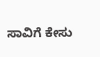ಸಾವಿಗೆ ಕೇಸು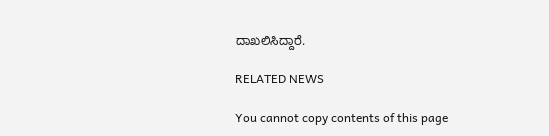ದಾಖಲಿಸಿದ್ದಾರೆ.

RELATED NEWS

You cannot copy contents of this page